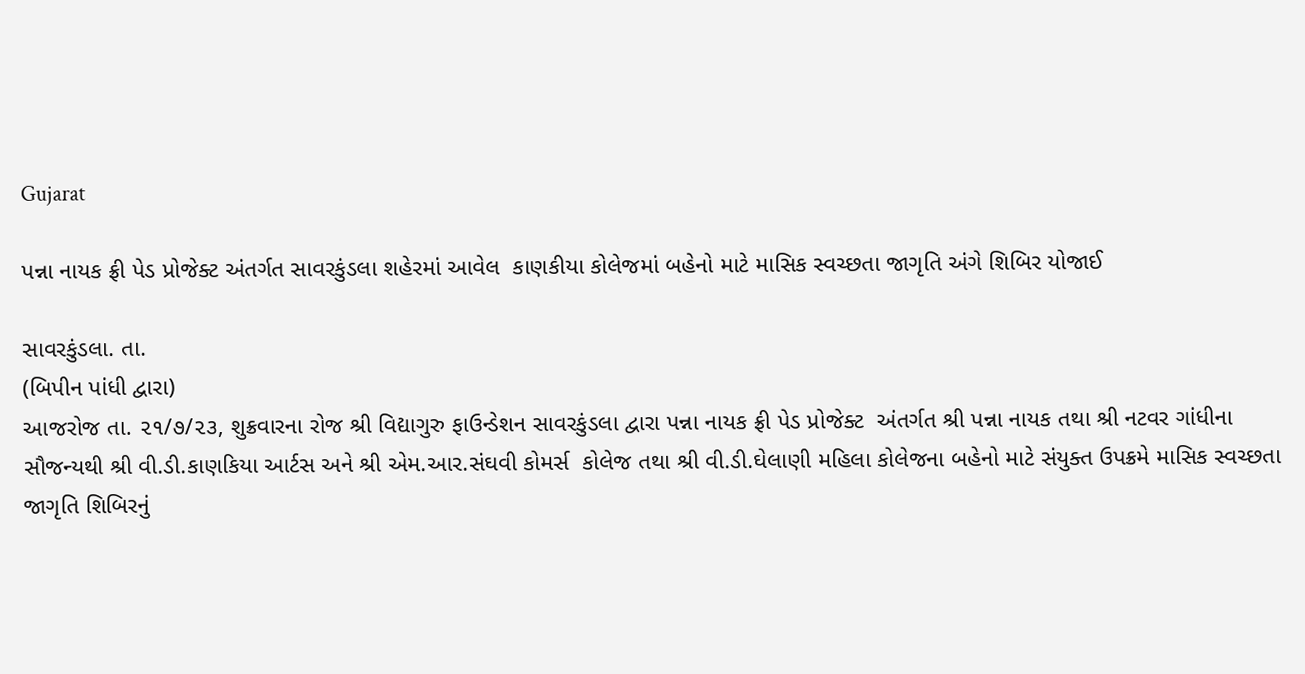Gujarat

પન્ના નાયક ફ્રી પેડ પ્રોજેક્ટ અંતર્ગત સાવરકુંડલા શહેરમાં આવેલ  કાણકીયા કોલેજમાં બહેનો માટે માસિક સ્વચ્છતા જાગૃતિ અંગે શિબિર યોજાઈ

સાવરકુંડલા. તા.
(બિપીન પાંધી દ્વારા)
આજરોજ તા. ૨૧/૭/૨૩, શુક્રવારના રોજ શ્રી વિદ્યાગુરુ ફાઉન્ડેશન સાવરકુંડલા દ્વારા પન્ના નાયક ફ્રી પેડ પ્રોજેક્ટ  અંતર્ગત શ્રી પન્ના નાયક તથા શ્રી નટવર ગાંધીના સૌજન્યથી શ્રી વી.ડી.કાણકિયા આર્ટસ અને શ્રી એમ.આર.સંઘવી કોમર્સ  કોલેજ તથા શ્રી વી.ડી.ઘેલાણી મહિલા કોલેજના બહેનો માટે સંયુક્ત ઉપક્રમે માસિક સ્વચ્છતા જાગૃતિ શિબિરનું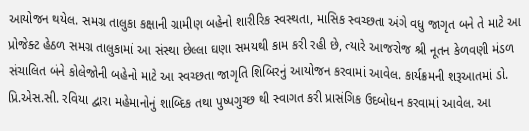આયોજન થયેલ. સમગ્ર તાલુકા કક્ષાની ગ્રામીણ બહેનો શારીરિક સ્વસ્થતા, માસિક સ્વચ્છતા અંગે વધુ જાગૃત બને તે માટે આ પ્રોજેક્ટ હેઠળ સમગ્ર તાલુકામાં આ સંસ્થા છેલ્લા ઘણા સમયથી કામ કરી રહી છે, ત્યારે આજરોજ શ્રી નૂતન કેળવણી મંડળ સંચાલિત બંને કોલેજોની બહેનો માટે આ સ્વચ્છતા જાગૃતિ શિબિરનું આયોજન કરવામાં આવેલ. કાર્યક્રમની શરૂઆતમાં ડો. પ્રિ.એસ.સી. રવિયા દ્વારા મહેમાનોનું શાબ્દિક તથા પુષ્પગુચ્છ થી સ્વાગત કરી પ્રાસંગિક ઉદબોધન કરવામાં આવેલ. આ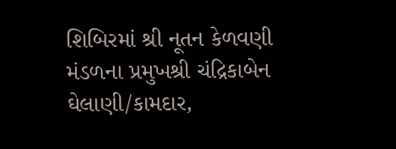શિબિરમાં શ્રી નૂતન કેળવણી મંડળના પ્રમુખશ્રી ચંદ્રિકાબેન ઘેલાણી/કામદાર,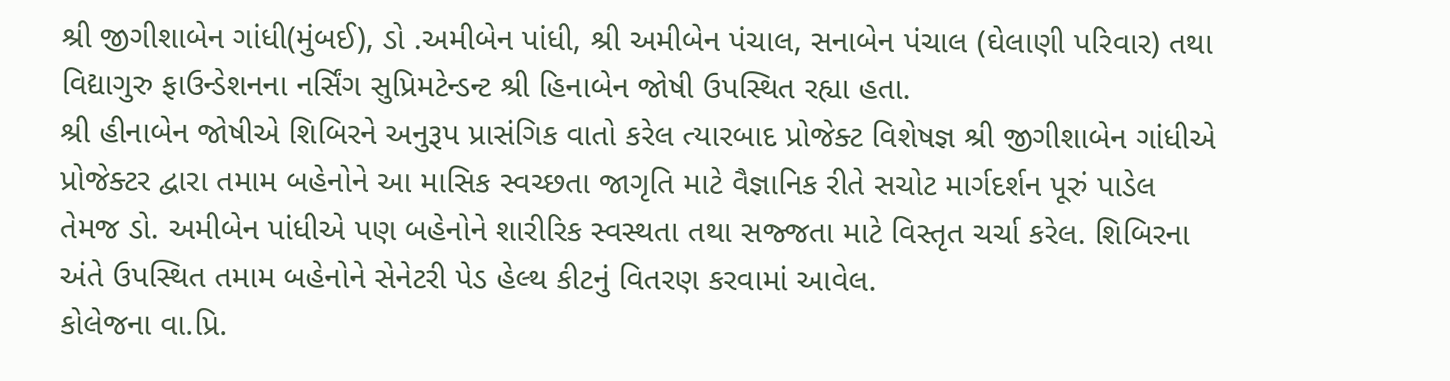શ્રી જીગીશાબેન ગાંધી(મુંબઈ), ડો .અમીબેન પાંધી, શ્રી અમીબેન પંચાલ, સનાબેન પંચાલ (ઘેલાણી પરિવાર) તથા વિદ્યાગુરુ ફાઉન્ડેશનના નર્સિંગ સુપ્રિમટેન્ડન્ટ શ્રી હિનાબેન જોષી ઉપસ્થિત રહ્યા હતા.
શ્રી હીનાબેન જોષીએ શિબિરને અનુરૂપ પ્રાસંગિક વાતો કરેલ ત્યારબાદ પ્રોજેક્ટ વિશેષજ્ઞ શ્રી જીગીશાબેન ગાંધીએ પ્રોજેક્ટર દ્વારા તમામ બહેનોને આ માસિક સ્વચ્છતા જાગૃતિ માટે વૈજ્ઞાનિક રીતે સચોટ માર્ગદર્શન પૂરું પાડેલ તેમજ ડો. અમીબેન પાંધીએ પણ બહેનોને શારીરિક સ્વસ્થતા તથા સજ્જતા માટે વિસ્તૃત ચર્ચા કરેલ. શિબિરના અંતે ઉપસ્થિત તમામ બહેનોને સેનેટરી પેડ હેલ્થ કીટનું વિતરણ કરવામાં આવેલ.
કોલેજના વા.પ્રિ.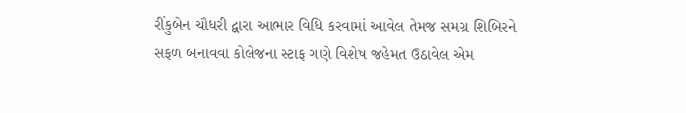રીંકુબેન ચૌધરી દ્વારા આભાર વિધિ કરવામાં આવેલ તેમજ સમગ્ર શિબિરને સફળ બનાવવા કોલેજના સ્ટાફ ગણે વિશેષ જહેમત ઉઠાવેલ એમ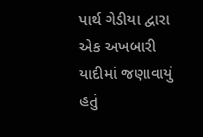પાર્થ ગેડીયા દ્વારા એક અખબારી યાદીમાં જણાવાયું હતું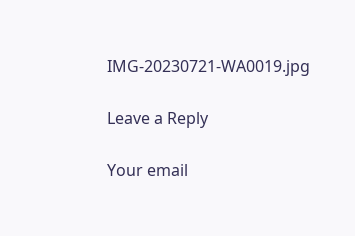IMG-20230721-WA0019.jpg

Leave a Reply

Your email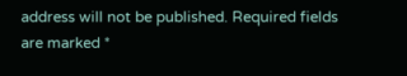address will not be published. Required fields are marked *